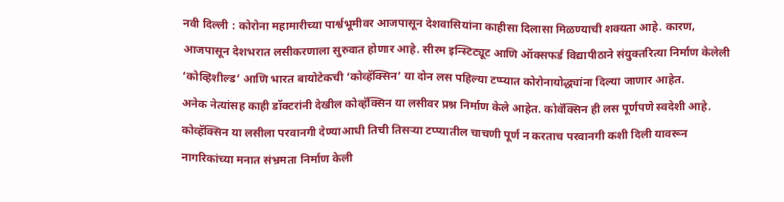नवी दिल्ली : कोरोना महामारीच्या पार्श्वभूमीवर आजपासून देशवासियांना काहीसा दिलासा मिळण्याची शक्यता आहे. कारण, आजपासून देशभरात लसीकरणाला सुरुवात होणार आहे. सीरम इन्स्टिट्यूट आणि ऑक्सफर्ड विद्यापीठाने संयुक्तरित्या निर्माण केलेली ‘कोव्हिशील्ड’ आणि भारत बायोटेकची ‘कोव्हॅक्सिन’ या दोन लस पहिल्या टप्प्यात कोरोनायोद्ध्यांना दिल्या जाणार आहेत.
अनेक नेत्यांसह काही डॉक्टरांनी देखील कोव्हॅक्सिन या लसीवर प्रश्न निर्माण केले आहेत. कोवॅक्सिन ही लस पूर्णपणे स्वदेशी आहे. कोव्हॅक्सिन या लसीला परवानगी देण्याआधी तिची तिसऱ्या टप्प्यातील चाचणी पूर्ण न करताच परवानगी कशी दिली यावरून नागरिकांच्या मनात संभ्रमता निर्माण केली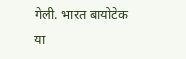गेली. भारत बायोटेक या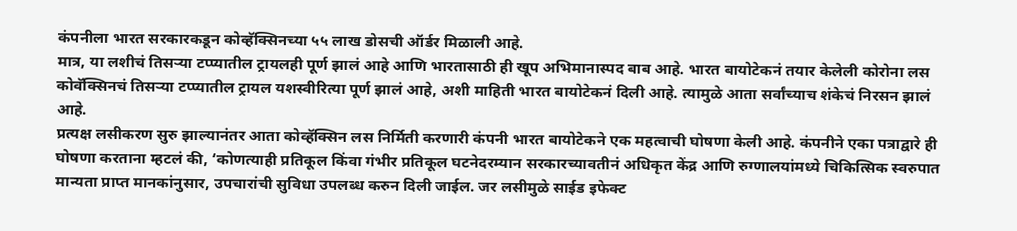कंपनीला भारत सरकारकडून कोव्हॅक्सिनच्या ५५ लाख डोसची ऑर्डर मिळाली आहे.
मात्र, या लशीचं तिसऱ्या टप्प्यातील ट्रायलही पूर्ण झालं आहे आणि भारतासाठी ही खूप अभिमानास्पद बाब आहे. भारत बायोटेकनं तयार केलेली कोरोना लस कोवॅक्सिनचं तिसऱ्या टप्प्यातील ट्रायल यशस्वीरित्या पूर्ण झालं आहे, अशी माहिती भारत बायोटेकनं दिली आहे. त्यामुळे आता सर्वांच्याच शंकेचं निरसन झालं आहे.
प्रत्यक्ष लसीकरण सुरु झाल्यानंतर आता कोव्हॅक्सिन लस निर्मिती करणारी कंपनी भारत बायोटेकने एक महत्वाची घोषणा केली आहे. कंपनीने एका पत्राद्वारे ही घोषणा करताना म्हटलं की, ‘कोणत्याही प्रतिकूल किंवा गंभीर प्रतिकूल घटनेदरम्यान सरकारच्यावतीनं अधिकृत केंद्र आणि रुग्णालयांमध्ये चिकित्सिक स्वरुपात मान्यता प्राप्त मानकांनुसार, उपचारांची सुविधा उपलब्ध करुन दिली जाईल. जर लसीमुळे साईड इफेक्ट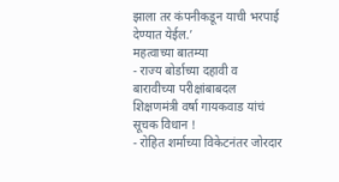झाला तर कंपनीकडून याची भरपाई देण्यात येईल.’
महत्वाच्या बातम्या
- राज्य बोर्डाच्या दहावी व बारावीच्या परीक्षांबाबदल शिक्षणमंत्री वर्षा गायकवाड यांचं सूचक विधान !
- रोहित शर्माच्या विकेटनंतर जोरदार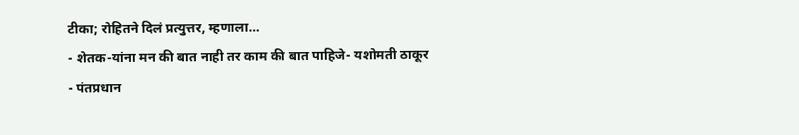टीका; रोहितने दिलं प्रत्युत्तर, म्हणाला…
- शेतक-यांना मन की बात नाही तर काम की बात पाहिजे- यशोमती ठाकूर
- पंतप्रधान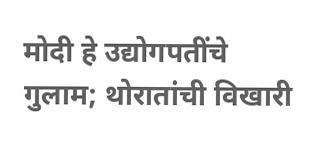मोदी हे उद्योगपतींचे गुलाम; थोरातांची विखारी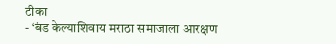टीका
- ‘बंड केल्याशिवाय मराठा समाजाला आरक्षण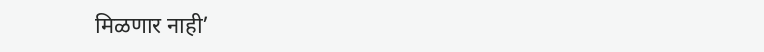मिळणार नाही’